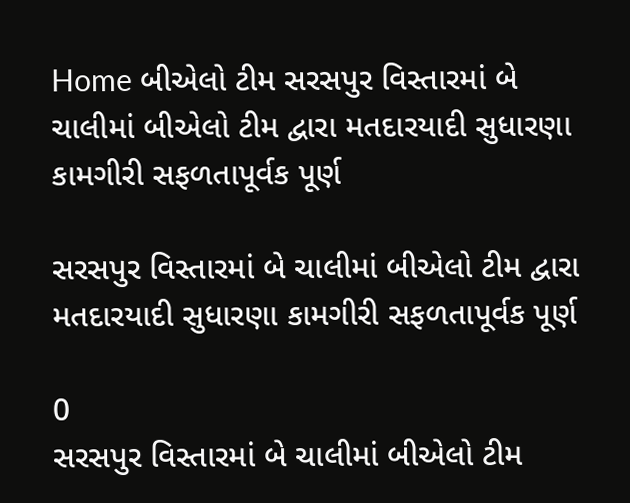Home બીએલો ટીમ સરસપુર વિસ્તારમાં બે ચાલીમાં બીએલો ટીમ દ્વારા મતદારયાદી સુધારણા કામગીરી સફળતાપૂર્વક પૂર્ણ

સરસપુર વિસ્તારમાં બે ચાલીમાં બીએલો ટીમ દ્વારા મતદારયાદી સુધારણા કામગીરી સફળતાપૂર્વક પૂર્ણ

0
સરસપુર વિસ્તારમાં બે ચાલીમાં બીએલો ટીમ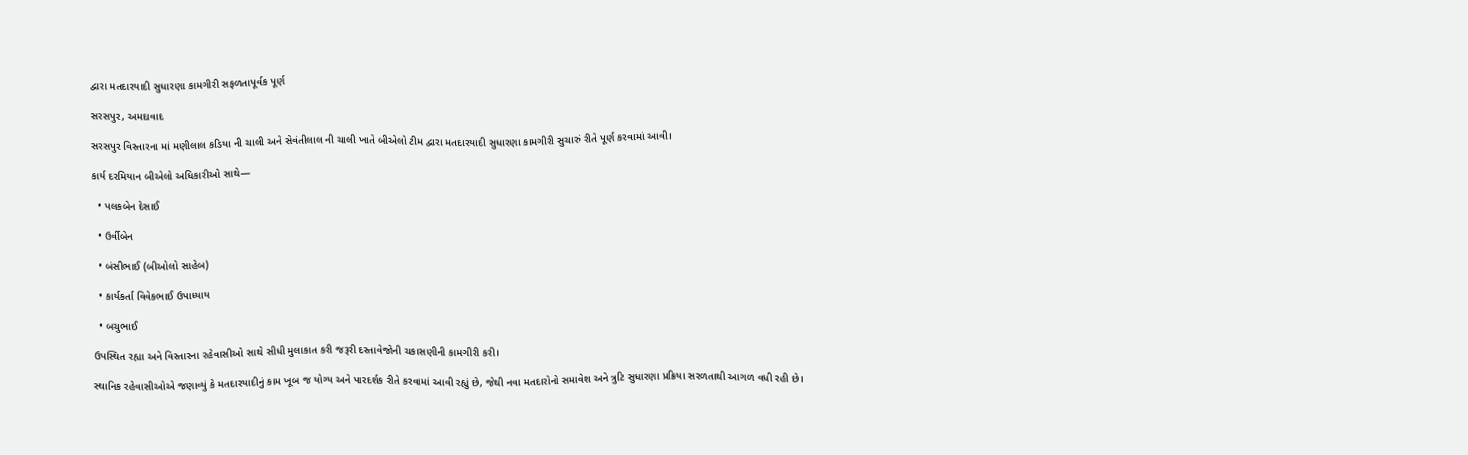દ્વારા મતદારયાદી સુધારણા કામગીરી સફળતાપૂર્વક પૂર્ણ

સરસપુર, અમદાવાદ

સરસપુર વિસ્તારના માં મણીલાલ કડિયા ની ચાલી અને સેવંતીલાલ ની ચાલી ખાતે બીએલો ટીમ દ્વારા મતદારયાદી સુધારણા કામગીરી સુચારું રીતે પૂર્ણ કરવામાં આવી।

કાર્ય દરમિયાન બીએલો અધિકારીઓ સાથે—

  • પલકબેન દેસાઈ

  • ઉર્વીબેન

  • બંસીભાઈ (બીઓલો સાહેબ)

  • કાર્યકર્તા વિવેકભાઈ ઉપાધ્યાય

  • બચુભાઈ

ઉપસ્થિત રહ્યા અને વિસ્તારના રહેવાસીઓ સાથે સીધી મુલાકાત કરી જરૂરી દસ્તાવેજોની ચકાસણીની કામગીરી કરી।

સ્થાનિક રહેવાસીઓએ જણાવ્યું કે મતદારયાદીનું કામ ખૂબ જ યોગ્ય અને પારદર્શક રીતે કરવામાં આવી રહ્યું છે, જેથી નવા મતદારોનો સમાવેશ અને ત્રુટિ સુધારણા પ્રક્રિયા સરળતાથી આગળ વધી રહી છે।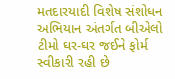મતદારયાદી વિશેષ સંશોધન અભિયાન અંતર્ગત બીએલો ટીમો ઘર-ઘર જઈને ફોર્મ સ્વીકારી રહી છે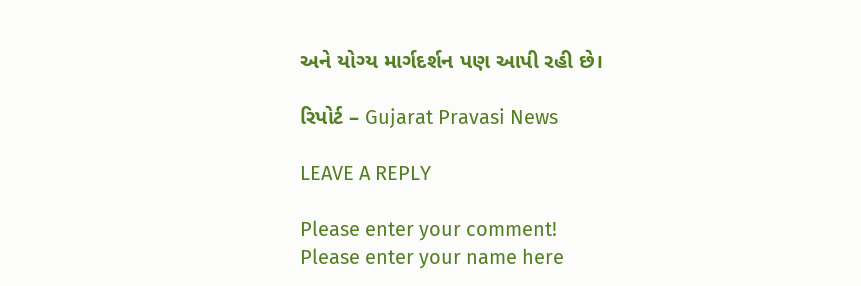અને યોગ્ય માર્ગદર્શન પણ આપી રહી છે।

રિપોર્ટ – Gujarat Pravasi News

LEAVE A REPLY

Please enter your comment!
Please enter your name here